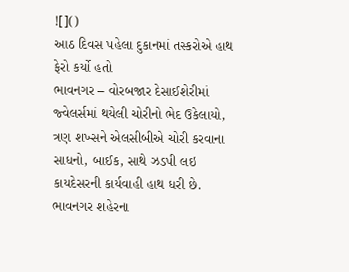![]()
આઠ દિવસ પહેલા દુકાનમાં તસ્કરોએ હાથ ફેરો કર્યો હતો
ભાવનગર – વોરબજાર દેસાઈશેરીમાં જ્વેલર્સમાં થયેલી ચોરીનો ભેદ ઉકેલાયો, ત્રણ શખ્સને એલસીબીએ ચોરી કરવાના સાધનો, બાઈક, સાથે ઝડપી લઇ કાયદેસરની કાર્યવાહી હાથ ધરી છે.
ભાવનગર શહેરના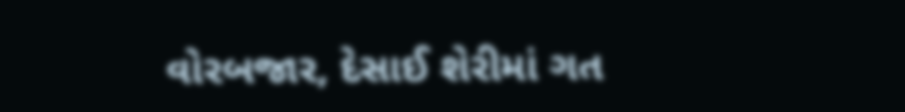વોરબજાર, દેસાઈ શેરીમાં ગત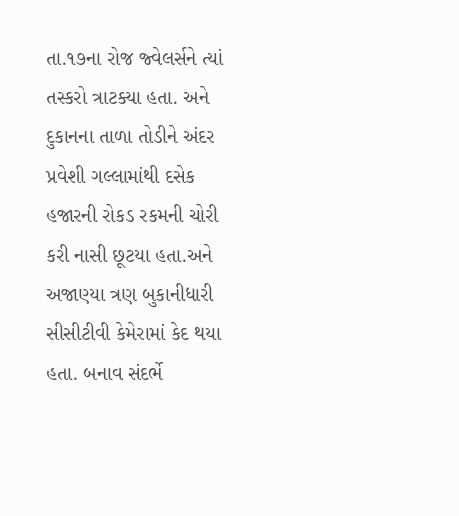તા.૧૭ના રોજ જ્વેલર્સને ત્યાં તસ્કરો ત્રાટક્યા હતા. અને દુકાનના તાળા તોડીને અંદર પ્રવેશી ગલ્લામાંથી દસેક હજારની રોકડ રકમની ચોરી કરી નાસી છૂટયા હતા.અને અજાણ્યા ત્રણ બુકાનીધારી સીસીટીવી કેમેરામાં કેદ થયા હતા. બનાવ સંદર્ભે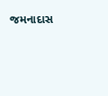જમનાદાસ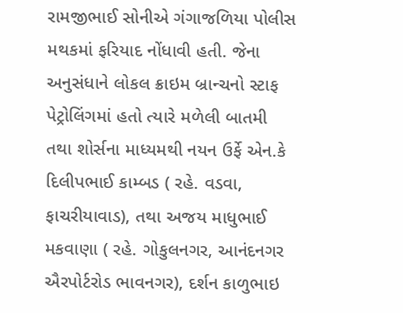રામજીભાઈ સોનીએ ગંગાજળિયા પોલીસ મથકમાં ફરિયાદ નોંધાવી હતી. જેના અનુસંધાને લોકલ ક્રાઇમ બ્રાન્ચનો સ્ટાફ પેટ્રોલિંગમાં હતો ત્યારે મળેલી બાતમી તથા શોર્સના માધ્યમથી નયન ઉર્ફે એન.કે દિલીપભાઈ કામ્બડ ( રહે. વડવા, ફાચરીયાવાડ), તથા અજય માધુભાઈ મકવાણા ( રહે. ગોકુલનગર, આનંદનગર ઐરપોર્ટરોડ ભાવનગર), દર્શન કાળુભાઇ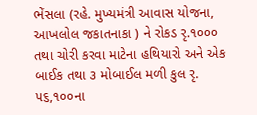ભેંસલા (રહે. મુખ્યમંત્રી આવાસ યોજના, આખલોલ જકાતનાકા ) ને રોકડ રૃ.૧૦૦૦ તથા ચોરી કરવા માટેના હથિયારો અને એક બાઈક તથા ૩ મોબાઈલ મળી કુલ રૃ. ૫૬,૧૦૦ના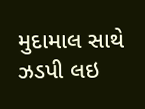મુદામાલ સાથે ઝડપી લઇ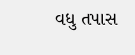વધુ તપાસ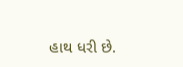હાથ ધરી છે.